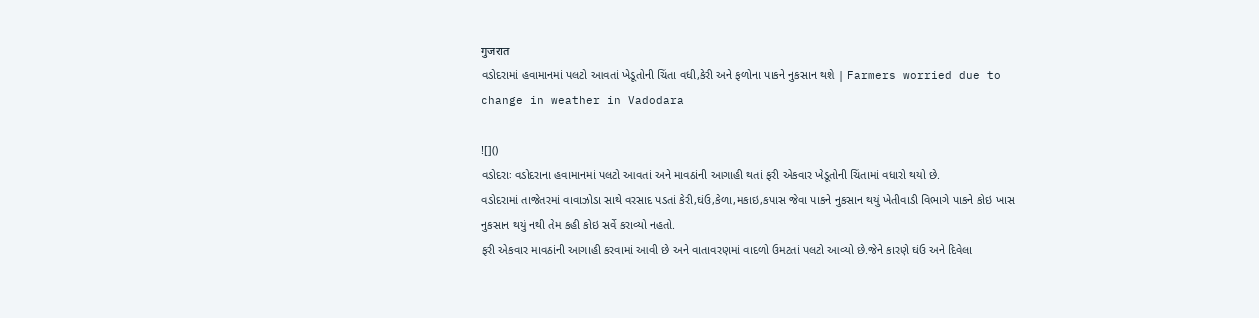गुजरात
વડોદરામાં હવામાનમાં પલટો આવતાં ખેડૂતોની ચિંતા વધી,કેરી અને ફળોના પાકને નુકસાન થશે | Farmers worried due to change in weather in Vadodara

![]()
વડોદરાઃ વડોદરાના હવામાનમાં પલટો આવતાં અને માવઠાંની આગાહી થતાં ફરી એકવાર ખેડૂતોની ચિંતામાં વધારો થયો છે.
વડોદરામાં તાજેતરમાં વાવાઝોડા સાથે વરસાદ પડતાં કેરી,ઘંઉ,કેળા,મકાઇ,કપાસ જેવા પાકને નુકસાન થયું ખેતીવાડી વિભાગે પાકને કોઇ ખાસ નુકસાન થયું નથી તેમ કહી કોઇ સર્વે કરાવ્યો નહતો.
ફરી એકવાર માવઠાંની આગાહી કરવામાં આવી છે અને વાતાવરણમાં વાદળો ઉમટતાં પલટો આવ્યો છે.જેને કારણે ઘંઉ અને દિવેલા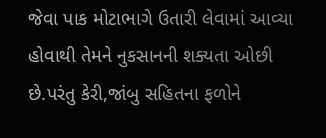જેવા પાક મોટાભાગે ઉતારી લેવામાં આવ્યા હોવાથી તેમને નુકસાનની શક્યતા ઓછી છે.પરંતુ કેરી,જાંબુ સહિતના ફળોને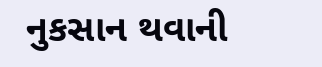નુકસાન થવાની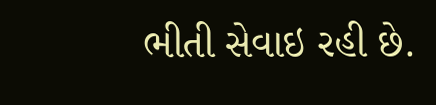ભીતી સેવાઇ રહી છે.